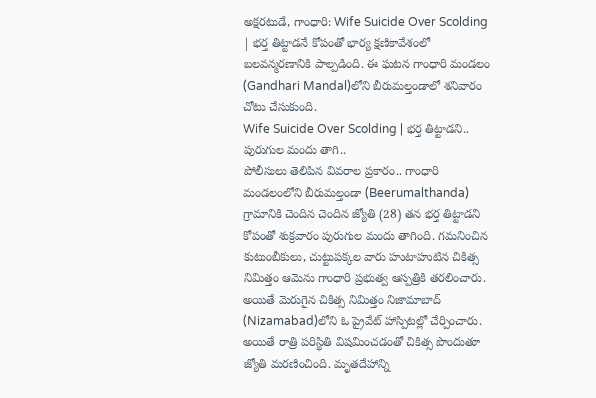అక్షరటుడే, గాంధారి: Wife Suicide Over Scolding | భర్త తిట్టాడనే కోపంతో భార్య క్షణికావేశంలో బలవన్మరణానికి పాల్పడింది. ఈ ఘటన గాంధారి మండలం (Gandhari Mandal)లోని బీరుమల్తండాలో శనివారం చోటు చేసుకుంది.
Wife Suicide Over Scolding | భర్త తిట్టాడని.. పురుగుల మందు తాగి..
పోలీసులు తెలిపిన వివరాల ప్రకారం.. గాంధారి మండలంలోని బీరుమల్తండా (Beerumalthanda) గ్రామానికి చెందిన చెందిన జ్యోతి (28) తన భర్త తిట్టాడని కోపంతో శుక్రవారం పురుగుల మందు తాగింది. గమనించిన కుటుంబీకులు, చుట్టుపక్కల వారు హుటాహుటిన చికిత్స నిమిత్తం ఆమెను గాంధారి ప్రభుత్వ ఆస్పత్రికి తరలించారు. అయితే మెరుగైన చికిత్స నిమిత్తం నిజామాబాద్ (Nizamabad)లోని ఓ ప్రైవేట్ హాస్పిటల్లో చేర్పించారు. అయితే రాత్రి పరిస్థితి విషమించడంతో చికిత్స పొందుతూ జ్యోతి మరణించింది. మృతదేహాన్ని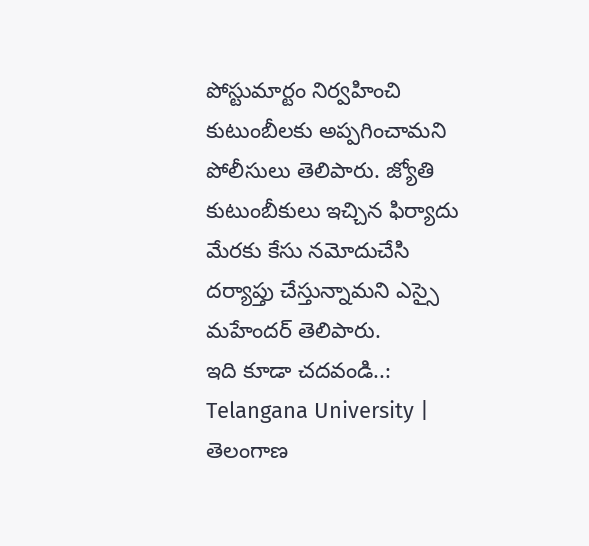పోస్టుమార్టం నిర్వహించి కుటుంబీలకు అప్పగించామని పోలీసులు తెలిపారు. జ్యోతి కుటుంబీకులు ఇచ్చిన ఫిర్యాదు మేరకు కేసు నమోదుచేసి దర్యాప్తు చేస్తున్నామని ఎస్సై మహేందర్ తెలిపారు.
ఇది కూడా చదవండి..: Telangana University | తెలంగాణ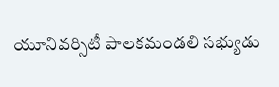యూనివర్సిటీ పాలకమండలి సభ్యుడు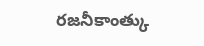రజనీకాంత్కు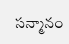సన్మానం